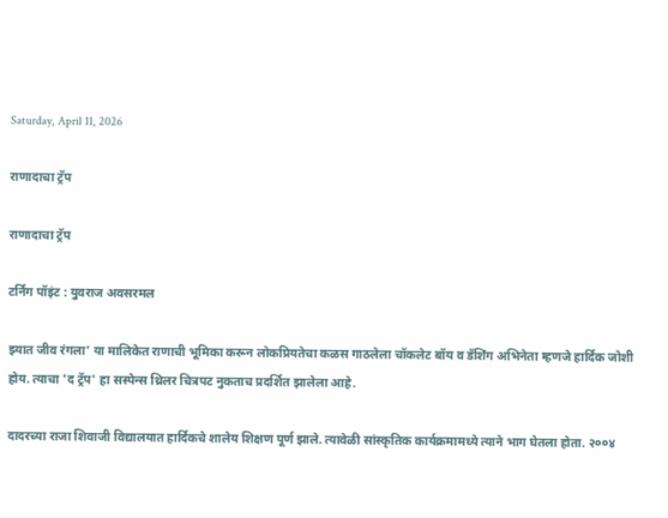Saturday, April 11, 2026

राणादाचा ट्रॅप

राणादाचा ट्रॅप

टर्निंग पॉइंट : युवराज अवसरमल

झ्यात जीव रंगला’ या मालिकेत राणाची भूमिका करून लोकप्रियतेचा कळस गाठलेला चॉकलेट बॉय व डॅशिंग अभिनेता म्हणजे हार्दिक जोशी होय. त्याचा 'द ट्रॅप' हा सस्पेन्स थ्रिलर चित्रपट नुकताच प्रदर्शित झालेला आहे.

दादरच्या राजा शिवाजी विद्यालयात हार्दिकचे शालेय शिक्षण पूर्ण झाले. त्यावेळी सांस्कृतिक कार्यक्रमामध्ये त्याने भाग घेतला होता. २००४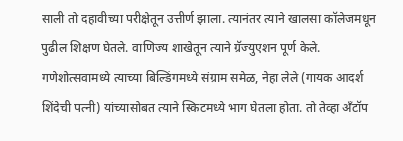साली तो दहावीच्या परीक्षेतून उत्तीर्ण झाला. त्यानंतर त्याने खालसा कॉलेजमधून पुढील शिक्षण घेतले. वाणिज्य शाखेतून त्याने ग्रॅज्युएशन पूर्ण केले. गणेशोत्सवामध्ये त्याच्या बिल्डिंगमध्ये संग्राम समेळ, नेहा लेले (गायक आदर्श शिंदेची पत्नी) यांच्यासोबत त्याने स्किटमध्ये भाग घेतला होता. तो तेव्हा अँटॉप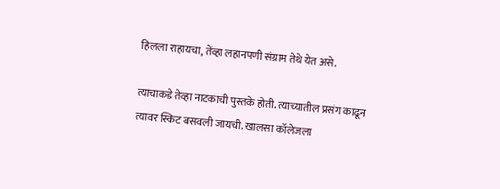हिलला राहायचा, तेंव्हा लहानपणी संग्राम तेथे येत असे.

त्याचाकडे तेव्हा नाटकाची पुस्तके होती. त्याच्यातील प्रसंग काढून त्यावर स्किट बसवली जायची. खालसा कॉलेजला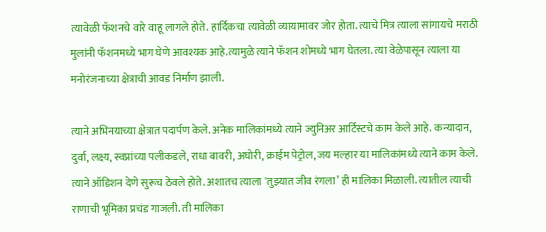त्यावेळी फॅशनचे वारे वाहू लागले होते. हार्दिकचा त्यावेळी व्यायामावर जोर होता. त्याचे मित्र त्याला सांगायचे मराठी मुलांनी फॅशनमध्ये भाग घेणे आवश्यक आहे.त्यामुळे त्याने फॅशन शोमध्ये भाग घेतला. त्या वेळेपासून त्याला या मनोरंजनाच्या क्षेत्राची आवड निर्माण झाली.

त्याने अभिनयाच्या क्षेत्रात पदार्पण केले. अनेक मालिकांमध्ये त्याने ज्युनिअर आर्टिस्टचे काम केले आहे. कन्यादान, दुर्वा, लक्ष्य, स्वप्नांच्या पलीकडले, राधा बावरी, अघोरी, क्राईम पेट्रोल, जय मल्हार या मालिकांमध्ये त्याने काम केले. त्याने ऑडिशन देणे सुरूच ठेवले होते. अशातच त्याला 'तुझ्यात जीव रंगला’ ही मालिका मिळाली. त्यातील त्याची राणाची भूमिका प्रचंड गाजली. ती मालिका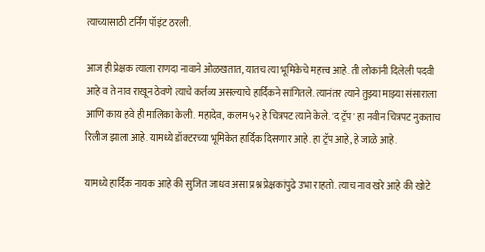त्याच्यासाठी टर्निंग पॉइंट ठरली.

आज ही प्रेक्षक त्याला राणदा नावाने ओळखतात, यातच त्या भूमिकेचे महत्त्व आहे. ती लोकांनी दिलेली पदवी आहे व ते नाव राखून ठेवणे त्याचे कर्तव्य असल्याचे हार्दिकने सांगितले. त्यानंतर त्याने तुझ्या माझ्या संसाराला आणि काय हवे ही मालिका केली. महादेव, कलम ५२ हे चित्रपट त्याने केले. 'द ट्रॅप' हा नवीन चित्रपट नुकताच रिलीज झाला आहे. यामध्ये डॉक्टरच्या भूमिकेत हार्दिक दिसणार आहे. हा ट्रॅप आहे, हे जाळे आहे.

यामध्ये हार्दिक नायक आहे की सुजित जाधव असा प्रश्न प्रेक्षकांपुढे उभा राहतो. त्याच नाव खरे आहे की खोटे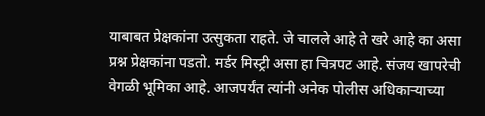याबाबत प्रेक्षकांना उत्सुकता राहते. जे चालले आहे ते खरे आहे का असा प्रश्न प्रेक्षकांना पडतो. मर्डर मिस्ट्री असा हा चित्रपट आहे. संजय खापरेची वेगळी भूमिका आहे. आजपर्यंत त्यांनी अनेक पोलीस अधिकाऱ्याच्या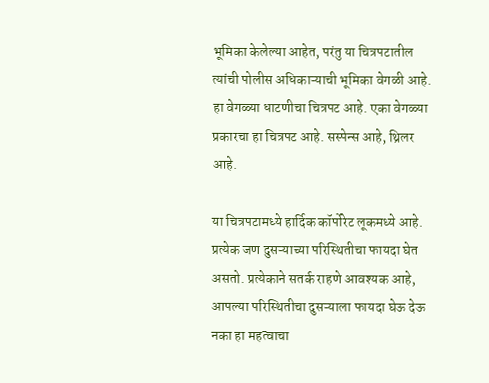भूमिका केलेल्या आहेत, परंतु या चित्रपटातील त्यांची पोलीस अधिकाऱ्याची भूमिका वेगळी आहे. हा वेगळ्या धाटणीचा चित्रपट आहे. एका वेगळ्या प्रकारचा हा चित्रपट आहे. सस्पेन्स आहे, थ्रिलर आहे.

या चित्रपटामध्ये हार्दिक कॉर्पोरेट लूकमध्ये आहे. प्रत्येक जण दुसऱ्याच्या परिस्थितीचा फायदा घेत असतो. प्रत्येकाने सतर्क राहणे आवश्यक आहे, आपल्या परिस्थितीचा दुसऱ्याला फायदा घेऊ देऊ नका हा महत्वाचा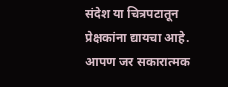संदेश या चित्रपटातून प्रेक्षकांना द्यायचा आहे. आपण जर सकारात्मक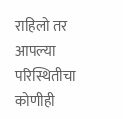राहिलो तर आपल्या परिस्थितीचा कोणीही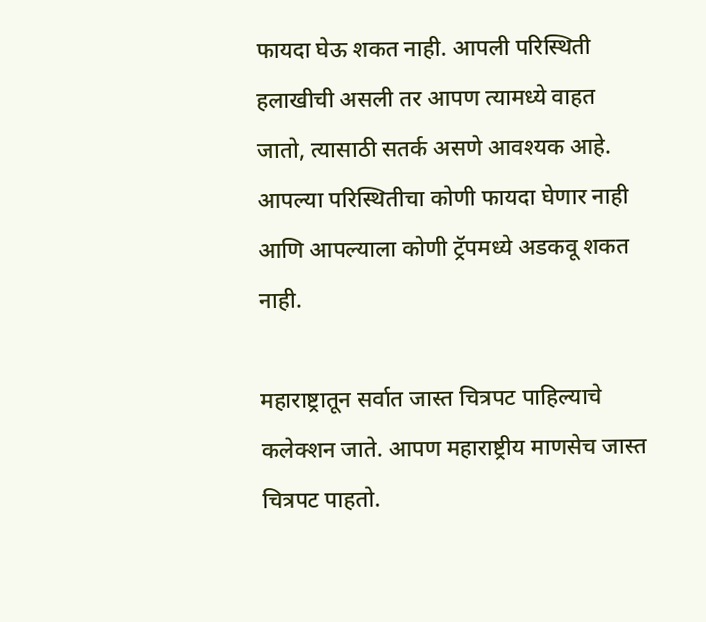फायदा घेऊ शकत नाही. आपली परिस्थिती हलाखीची असली तर आपण त्यामध्ये वाहत जातो, त्यासाठी सतर्क असणे आवश्यक आहे. आपल्या परिस्थितीचा कोणी फायदा घेणार नाही आणि आपल्याला कोणी ट्रॅपमध्ये अडकवू शकत नाही.

महाराष्ट्रातून सर्वात जास्त चित्रपट पाहिल्याचे कलेक्शन जाते. आपण महाराष्ट्रीय माणसेच जास्त चित्रपट पाहतो.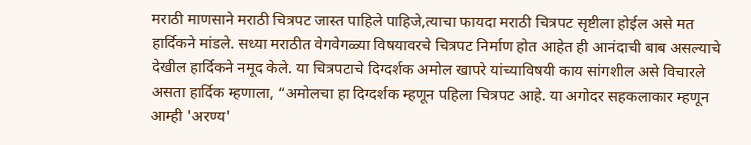मराठी माणसाने मराठी चित्रपट जास्त पाहिले पाहिजे,त्याचा फायदा मराठी चित्रपट सृष्टीला होईल असे मत हार्दिकने मांडले. सध्या मराठीत वेगवेगळ्या विषयावरचे चित्रपट निर्माण होत आहेत ही आनंदाची बाब असल्याचे देखील हार्दिकने नमूद केले. या चित्रपटाचे दिग्दर्शक अमोल खापरे यांच्याविषयी काय सांगशील असे विचारले असता हार्दिक म्हणाला, “अमोलचा हा दिग्दर्शक म्हणून पहिला चित्रपट आहे. या अगोदर सहकलाकार म्हणून आम्ही 'अरण्य'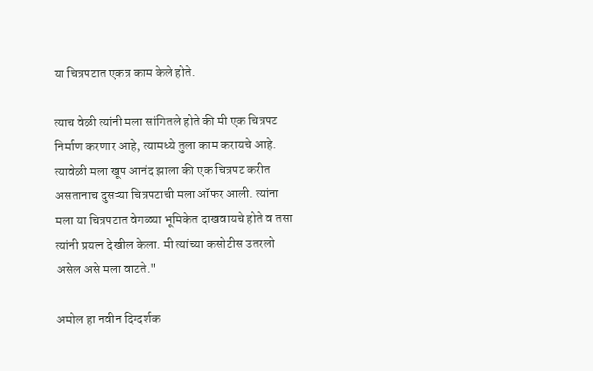या चित्रपटात एकत्र काम केले होते.

त्याच वेळी त्यांनी मला सांगितले होते की मी एक चित्रपट निर्माण करणार आहे, त्यामध्ये तुला काम करायचे आहे. त्यावेळी मला खूप आनंद झाला की एक चित्रपट करीत असतानाच दुसऱ्या चित्रपटाची मला ऑफर आली. त्यांना मला या चित्रपटात वेगळ्या भूमिकेत दाखवायचे होते व तसा त्यांनी प्रयत्न देखील केला. मी त्यांच्या कसोटीस उतरलो असेल असे मला वाटते."

अमोल हा नवीन दिग्दर्शक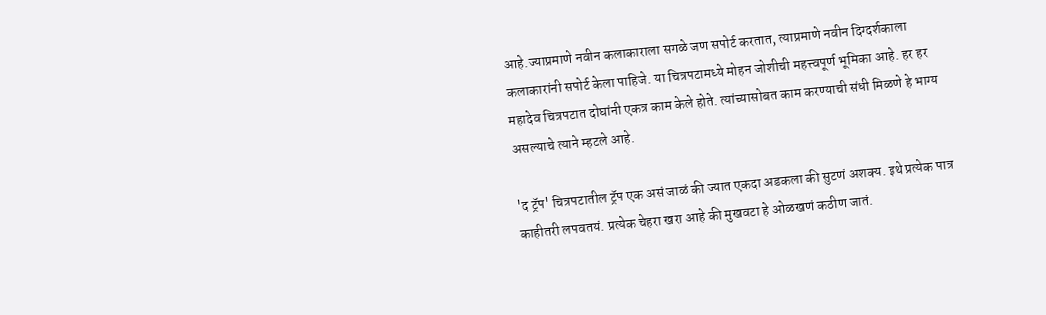आहे.ज्याप्रमाणे नवीन कलाकाराला सगळे जण सपोर्ट करतात, त्याप्रमाणे नवीन दिग्दर्शकाला कलाकारांनी सपोर्ट केला पाहिजे. या चित्रपटामध्ये मोहन जोशीची महत्त्वपूर्ण भूमिका आहे. हर हर महादेव चित्रपटात दोघांनी एकत्र काम केले होते. त्यांच्यासोबत काम करण्याची संधी मिळणे हे भाग्य असल्याचे त्याने म्हटले आहे.

'द ट्रॅप' चित्रपटातील ट्रॅप एक असं जाळं की ज्यात एकदा अडकला की सुटणं अशक्य. इथे प्रत्येक पात्र काहीतरी लपवतयं. प्रत्येक चेहरा खरा आहे की मुखवटा हे ओळखणं कठीण जातं.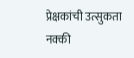प्रेक्षकांची उत्सुकता नक्की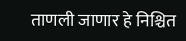ताणली जाणार हे निश्चित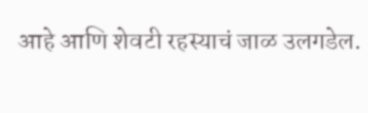आहे आणि शेवटी रहस्याचं जाळ उलगडेल.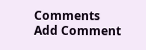Comments
Add Comment